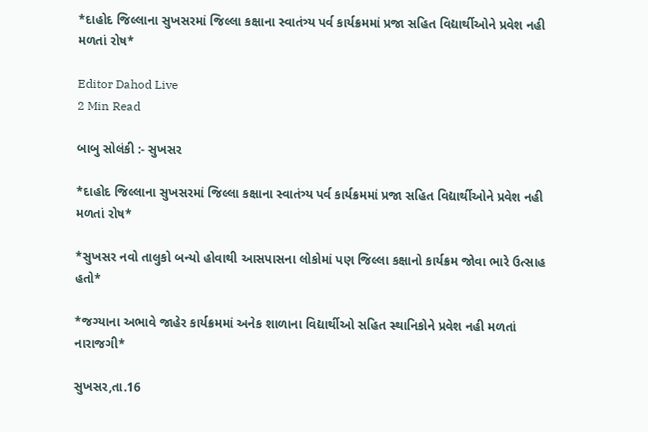*દાહોદ જિલ્લાના સુખસરમાં જિલ્લા કક્ષાના સ્વાતંત્ર્ય પર્વ કાર્યક્રમમાં પ્રજા સહિત વિદ્યાર્થીઓને પ્રવેશ નહી મળતાં રોષ*

Editor Dahod Live
2 Min Read

બાબુ સોલંકી :- સુખસર

*દાહોદ જિલ્લાના સુખસરમાં જિલ્લા કક્ષાના સ્વાતંત્ર્ય પર્વ કાર્યક્રમમાં પ્રજા સહિત વિદ્યાર્થીઓને પ્રવેશ નહી મળતાં રોષ*

*સુખસર નવો તાલુકો બન્યો હોવાથી આસપાસના લોકોમાં પણ જિલ્લા કક્ષાનો કાર્યક્રમ જોવા ભારે ઉત્સાહ હતો*

*જગ્યાના અભાવે જાહેર કાર્યક્રમમાં અનેક શાળાના વિદ્યાર્થીઓ સહિત સ્થાનિકોને પ્રવેશ નહી મળતાં નારાજગી*

સુખસર,તા.16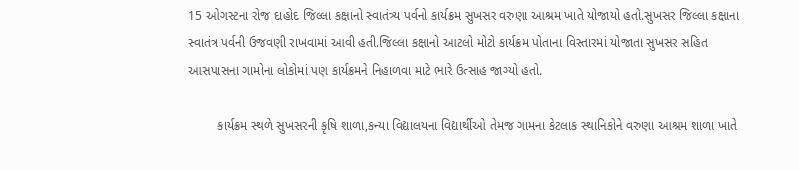15 ઓગસ્ટના રોજ દાહોદ જિલ્લા કક્ષાનો સ્વાતંત્ર્ય પર્વનો કાર્યક્રમ સુખસર વરુણા આશ્રમ ખાતે યોજાયો હતો.સુખસર જિલ્લા કક્ષાના સ્વાતંત્ર પર્વની ઉજવણી રાખવામાં આવી હતી.જિલ્લા કક્ષાનો આટલો મોટો કાર્યક્રમ પોતાના વિસ્તારમાં યોજાતા સુખસર સહિત આસપાસના ગામોના લોકોમાં પણ કાર્યક્રમને નિહાળવા માટે ભારે ઉત્સાહ જાગ્યો હતો.

        કાર્યક્રમ સ્થળે સુખસરની કૃષિ શાળા,કન્યા વિદ્યાલયના વિદ્યાર્થીઓ તેમજ ગામના કેટલાક સ્થાનિકોને વરુણા આશ્રમ શાળા ખાતે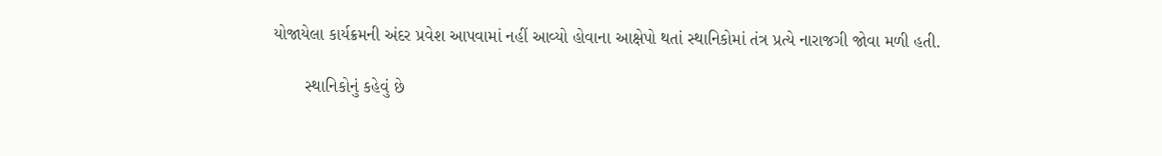યોજાયેલા કાર્યક્રમની અંદર પ્રવેશ આપવામાં નહીં આવ્યો હોવાના આક્ષેપો થતાં સ્થાનિકોમાં તંત્ર પ્રત્યે નારાજગી જોવા મળી હતી.

       સ્થાનિકોનું કહેવું છે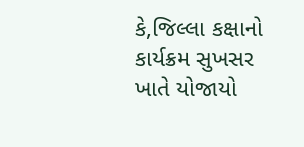કે,જિલ્લા કક્ષાનો કાર્યક્રમ સુખસર ખાતે યોજાયો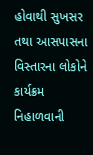હોવાથી સુખસર તથા આસપાસના વિસ્તારના લોકોને કાર્યક્રમ નિહાળવાની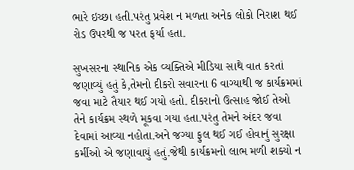ભારે ઇચ્છા હતી.પરંતુ પ્રવેશ ન મળતા અનેક લોકો નિરાશ થઈ રોડ ઉપરથી જ પરત ફર્યા હતા.

સુખસરના સ્થાનિક એક વ્યક્તિએ મીડિયા સાથે વાત કરતાં જણાવ્યું હતું કે,તેમનો દીકરો સવારના 6 વાગ્યાથી જ કાર્યક્રમમાં જવા માટે તૈયાર થઈ ગયો હતો. દીકરાનો ઉત્સાહ જોઈ તેઓ તેને કાર્યક્રમ સ્થળે મૂકવા ગયા હતા.પરંતુ તેમને અંદર જવા દેવામાં આવ્યા નહોતા.અને જગ્યા ફુલ થઈ ગઈ હોવાનું સુરક્ષા કર્મીઓ એ જણાવાયું હતું.જેથી કાર્યક્રમનો લાભ મળી શક્યો ન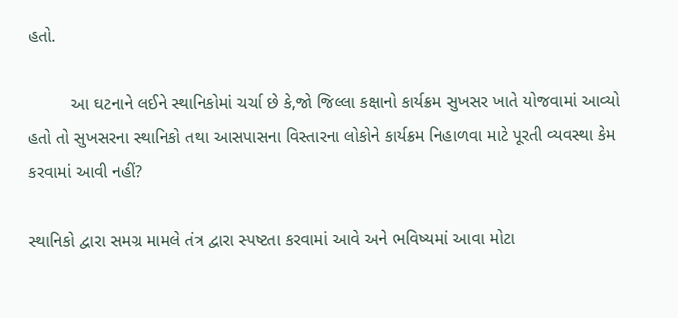હતો.

         આ ઘટનાને લઈને સ્થાનિકોમાં ચર્ચા છે કે,જો જિલ્લા કક્ષાનો કાર્યક્રમ સુખસર ખાતે યોજવામાં આવ્યો હતો તો સુખસરના સ્થાનિકો તથા આસપાસના વિસ્તારના લોકોને કાર્યક્રમ નિહાળવા માટે પૂરતી વ્યવસ્થા કેમ કરવામાં આવી નહીં?

સ્થાનિકો દ્વારા સમગ્ર મામલે તંત્ર દ્વારા સ્પષ્ટતા કરવામાં આવે અને ભવિષ્યમાં આવા મોટા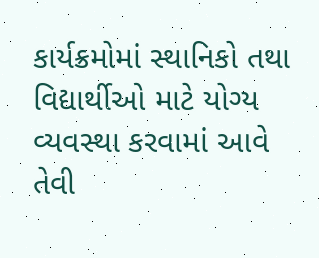કાર્યક્રમોમાં સ્થાનિકો તથા વિદ્યાર્થીઓ માટે યોગ્ય વ્યવસ્થા કરવામાં આવે તેવી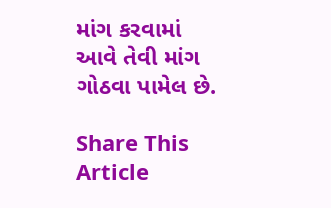માંગ કરવામાં આવે તેવી માંગ ગોઠવા પામેલ છે.

Share This Article